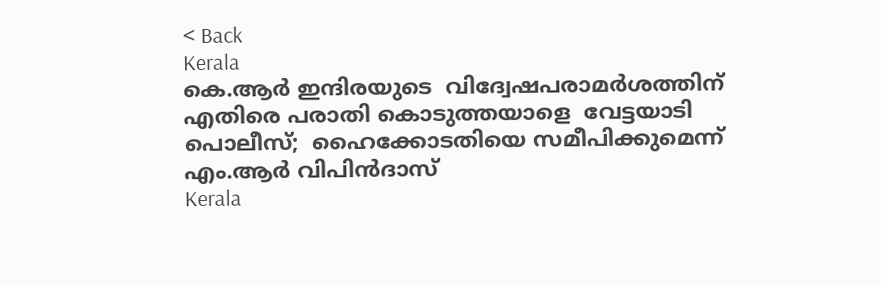< Back
Kerala
കെ.ആർ ഇന്ദിരയുടെ  വിദ്വേഷപരാമർശത്തിന് എതിരെ പരാതി കൊടുത്തയാളെ  വേട്ടയാടി പൊലീസ്;  ഹൈക്കോടതിയെ സമീപിക്കുമെന്ന്  എം.ആർ വിപിൻദാസ്
Kerala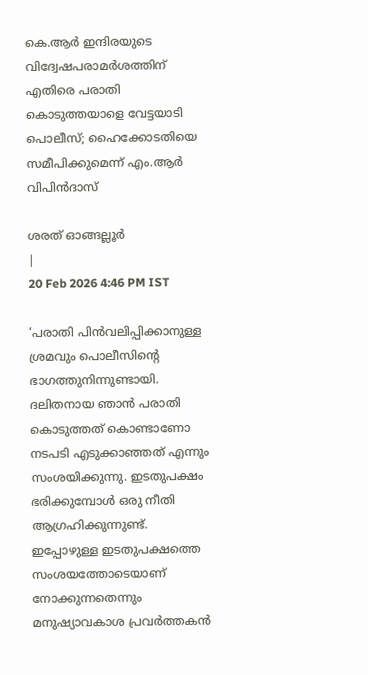കെ.ആർ ഇന്ദിരയുടെ വിദ്വേഷപരാമർശത്തിന് എതിരെ പരാതി കൊടുത്തയാളെ വേട്ടയാടി പൊലീസ്; ഹൈക്കോടതിയെ സമീപിക്കുമെന്ന് എം.ആർ വിപിൻദാസ്

ശരത് ഓങ്ങല്ലൂർ
|
20 Feb 2026 4:46 PM IST

‘പരാതി പിൻവലിപ്പിക്കാനുള്ള ശ്രമവും പൊലീസിന്റെ ഭാഗത്തുനിന്നുണ്ടായി. ദലിതനായ ഞാൻ പരാതി കൊടുത്തത് കൊണ്ടാണോ നടപടി എടുക്കാഞ്ഞത് എന്നും സംശയിക്കുന്നു. ഇടതുപക്ഷം ഭരിക്കുമ്പോൾ ഒരു നീതി ആഗ്രഹിക്കുന്നുണ്ട്. ഇപ്പോഴുള്ള ഇടതുപക്ഷത്തെ സംശയത്തോടെയാണ് നോക്കുന്നതെന്നും മനുഷ്യാവകാശ പ്രവർത്തകൻ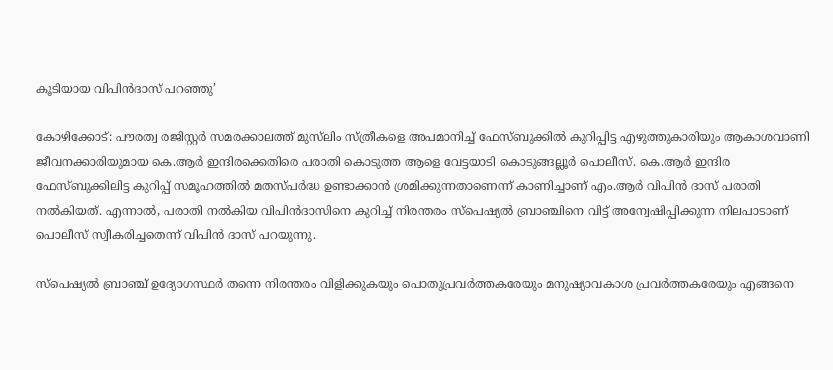കൂടിയായ വിപിൻദാസ് പറഞ്ഞു’

കോഴിക്കോട്: പൗരത്വ രജിസ്റ്റർ സമരക്കാലത്ത് മുസ്‌ലിം സ്ത്രീകളെ അപമാനിച്ച് ഫേസ്ബുക്കിൽ കുറിപ്പിട്ട എഴുത്തുകാരിയും ആകാശവാണി ജീവനക്കാരിയുമായ കെ.ആർ ഇന്ദിരക്കെതിരെ പരാതി കൊടുത്ത ആളെ വേട്ടയാടി കൊടുങ്ങല്ലൂർ പൊലീസ്. കെ.ആർ ഇന്ദിര ഫേസ്ബുക്കിലിട്ട കുറിപ്പ് സമൂഹത്തിൽ മതസ്പർദ്ധ ഉണ്ടാക്കാൻ ശ്രമിക്കുന്നതാണെന്ന് കാണിച്ചാണ് എം.ആർ വിപിൻ ദാസ് പരാതി നൽകിയത്. എന്നാൽ, പരാതി നൽകിയ വിപിൻദാസിനെ കുറിച്ച് നിരന്തരം സ്‌പെഷ്യൽ ബ്രാഞ്ചിനെ വിട്ട് അന്വേഷിപ്പിക്കുന്ന നിലപാടാണ് പൊലീസ് സ്വീകരിച്ചതെന്ന് വിപിൻ ദാസ് പറയുന്നു.

സ്‌പെഷ്യൽ ബ്രാഞ്ച് ഉദ്യോഗസ്ഥർ തന്നെ നിരന്തരം വിളിക്കുകയും പൊതുപ്രവർത്തകരേയും മനുഷ്യാവകാശ പ്രവർത്തകരേയും എങ്ങനെ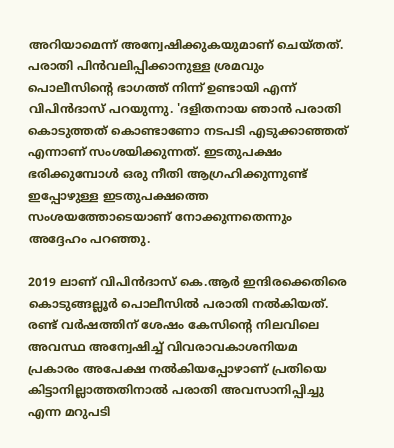അറിയാമെന്ന് അന്വേഷിക്കുകയുമാണ് ചെയ്തത്. പരാതി പിൻവലിപ്പിക്കാനുള്ള ശ്രമവും പൊലീസിന്റെ ഭാഗത്ത് നിന്ന് ഉണ്ടായി എന്ന് വിപിൻദാസ് പറയുന്നു. 'ദളിതനായ ഞാൻ പരാതി കൊടുത്തത് കൊണ്ടാണോ നടപടി എടുക്കാഞ്ഞത് എന്നാണ് സംശയിക്കുന്നത്. ഇടതുപക്ഷം ഭരിക്കുമ്പോൾ ഒരു നീതി ആഗ്രഹിക്കുന്നുണ്ട് ഇപ്പോഴുള്ള ഇടതുപക്ഷത്തെ സംശയത്തോടെയാണ് നോക്കുന്നതെന്നും അദ്ദേഹം പറഞ്ഞു.

2019 ലാണ് വിപിൻദാസ് കെ.ആർ ഇന്ദിരക്കെതിരെ കൊടുങ്ങല്ലൂർ പൊലീസിൽ പരാതി നൽകിയത്. രണ്ട് വർഷത്തിന് ശേഷം കേസിന്റെ നിലവിലെ അവസ്ഥ അന്വേഷിച്ച് വിവരാവകാശനിയമ പ്രകാരം അപേക്ഷ നൽകിയപ്പോഴാണ് പ്രതിയെ കിട്ടാനില്ലാത്തതിനാൽ പരാതി അവസാനിപ്പിച്ചു എന്ന മറുപടി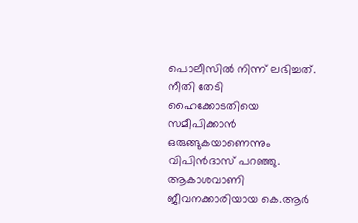പൊലീസിൽ നിന്ന് ലഭിച്ചത്. നീതി തേടി ഹൈക്കോടതിയെ സമീപിക്കാൻ ഒരുങ്ങുകയാണെന്നും വിപിൻദാസ് പറഞ്ഞു. ആകാശവാണി ജീവനക്കാരിയായ കെ.ആർ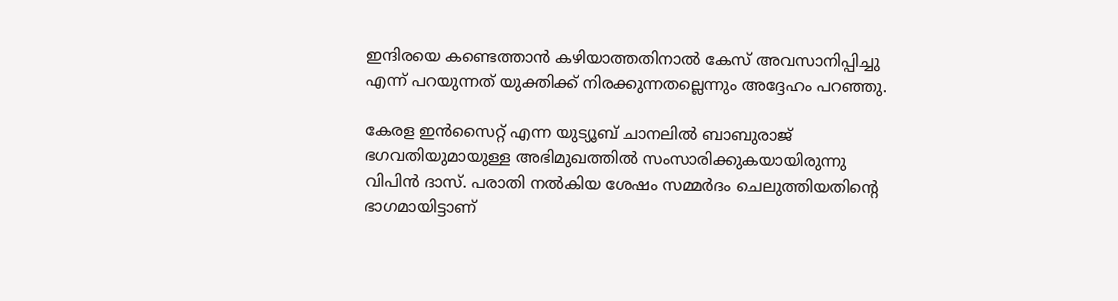ഇന്ദിരയെ കണ്ടെത്താൻ കഴിയാത്തതിനാൽ കേസ് അവസാനിപ്പിച്ചു എന്ന് പറയുന്നത് യുക്തിക്ക് നിരക്കുന്നതല്ലെന്നും അദ്ദേഹം പറഞ്ഞു.

കേരള ഇൻസൈറ്റ്‌ എന്ന യുട്യൂബ് ചാനലിൽ ബാബുരാജ് ഭഗവതിയുമായുള്ള അഭിമുഖത്തിൽ സംസാരിക്കുകയായിരുന്നു വിപിൻ ദാസ്. പരാതി നൽകിയ ശേഷം സമ്മർദം ചെലുത്തിയതിന്റെ ഭാഗമായിട്ടാണ്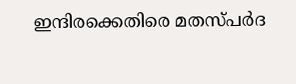ഇന്ദിരക്കെതിരെ മതസ്പർദ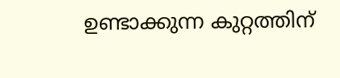ഉണ്ടാക്കുന്ന കുറ്റത്തിന്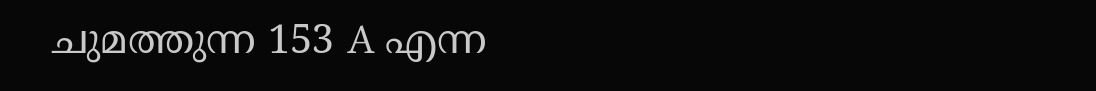ചുമത്തുന്ന 153 A എന്ന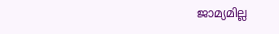ജാമ്യമില്ല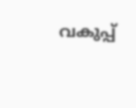വകുപ്പ്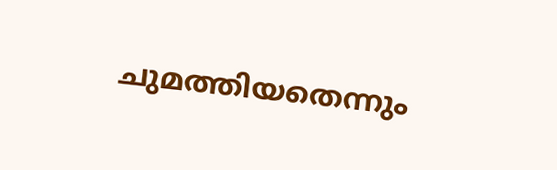ചുമത്തിയതെന്നും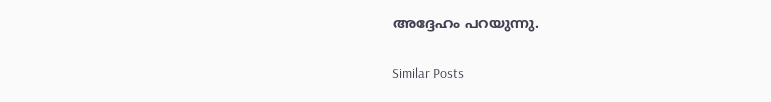അദ്ദേഹം പറയുന്നു.

Similar Posts